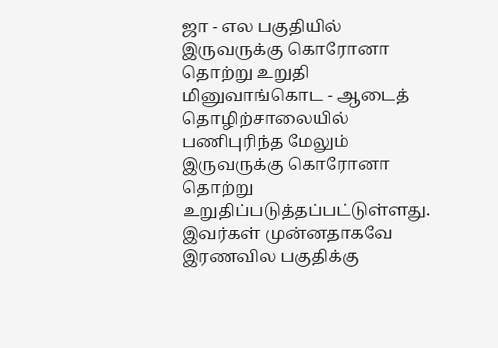ஜா - எல பகுதியில் இருவருக்கு கொரோனா தொற்று உறுதி
மினுவாங்கொட - ஆடைத் தொழிற்சாலையில் பணிபுரிந்த மேலும் இருவருக்கு கொரோனா தொற்று உறுதிப்படுத்தப்பட்டுள்ளது.
இவர்கள் முன்னதாகவே இரணவில பகுதிக்கு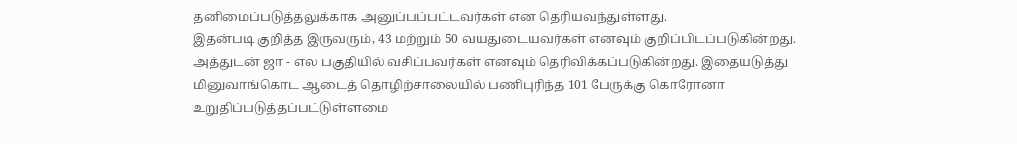தனிமைப்படுத்தலுக்காக அனுப்பப்பட்டவர்கள் என தெரியவந்துள்ளது.
இதன்படி குறித்த இருவரும், 43 மற்றும் 50 வயதுடையவர்கள் எனவும் குறிப்பிடப்படுகின்றது.
அத்துடன் ஜா - எல பகுதியில் வசிப்பவர்கள் எனவும் தெரிவிக்கப்படுகின்றது. இதையடுத்து மினுவாங்கொட ஆடைத் தொழிற்சாலையில் பணிபுரிந்த 101 பேருக்கு கொரோனா உறுதிப்படுத்தப்பட்டுள்ளமை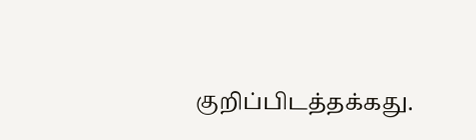குறிப்பிடத்தக்கது.